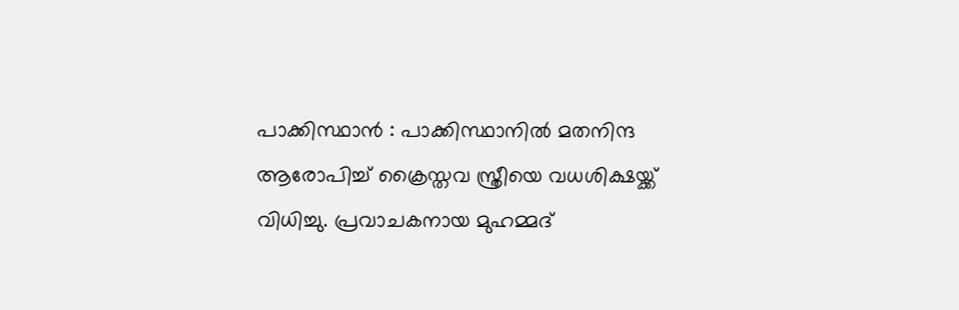പാക്കിസ്ഥാൻ : പാക്കിസ്ഥാനിൽ മതനിന്ദ ആരോപിച്ച് ക്രൈസ്തവ സ്ത്രീയെ വധശിക്ഷയ്ക്ക് വിധിച്ചു. പ്രവാചകനായ മുഹമ്മദ്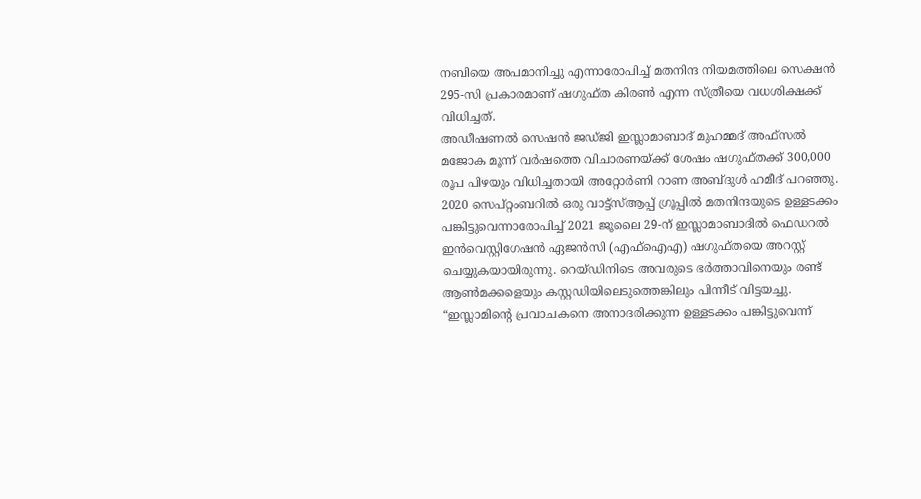നബിയെ അപമാനിച്ചു എന്നാരോപിച്ച് മതനിന്ദ നിയമത്തിലെ സെക്ഷൻ 295-സി പ്രകാരമാണ് ഷഗുഫ്ത കിരൺ എന്ന സ്ത്രീയെ വധശിക്ഷക്ക് വിധിച്ചത്.
അഡീഷണൽ സെഷൻ ജഡ്ജി ഇസ്ലാമാബാദ് മുഹമ്മദ് അഫ്സൽ മജോക മൂന്ന് വർഷത്തെ വിചാരണയ്ക്ക് ശേഷം ഷഗുഫ്തക്ക് 300,000 രൂപ പിഴയും വിധിച്ചതായി അറ്റോർണി റാണ അബ്ദുൾ ഹമീദ് പറഞ്ഞു. 2020 സെപ്റ്റംബറിൽ ഒരു വാട്ട്സ്ആപ്പ് ഗ്രൂപ്പിൽ മതനിന്ദയുടെ ഉള്ളടക്കം പങ്കിട്ടുവെന്നാരോപിച്ച് 2021 ജൂലൈ 29-ന് ഇസ്ലാമാബാദിൽ ഫെഡറൽ ഇൻവെസ്റ്റിഗേഷൻ ഏജൻസി (എഫ്ഐഎ) ഷഗുഫ്തയെ അറസ്റ്റ് ചെയ്യുകയായിരുന്നു. റെയ്ഡിനിടെ അവരുടെ ഭർത്താവിനെയും രണ്ട് ആൺമക്കളെയും കസ്റ്റഡിയിലെടുത്തെങ്കിലും പിന്നീട് വിട്ടയച്ചു. “ഇസ്ലാമിന്റെ പ്രവാചകനെ അനാദരിക്കുന്ന ഉള്ളടക്കം പങ്കിട്ടുവെന്ന്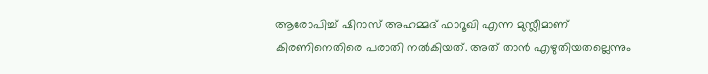ആരോപിച്ച് ഷിറാസ് അഹമ്മദ് ഫാറൂഖി എന്ന മുസ്ലീമാണ് കിരണിനെതിരെ പരാതി നൽകിയത്. അത് താൻ എഴുതിയതല്ലെന്നും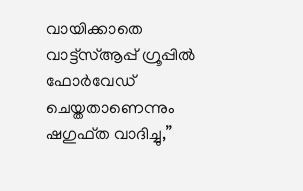വായിക്കാതെ വാട്ട്സ്ആപ്പ് ഗ്രൂപ്പിൽ ഫോർവേഡ് ചെയ്തതാണെന്നും ഷഗുഫ്ത വാദിച്ചു,”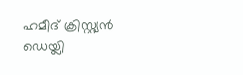ഹമീദ് ക്രിസ്റ്റ്യൻ ഡെയ്ലി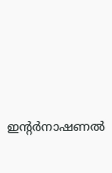ഇൻ്റർനാഷണൽ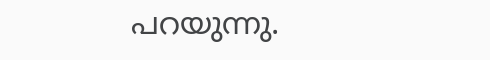പറയുന്നു.